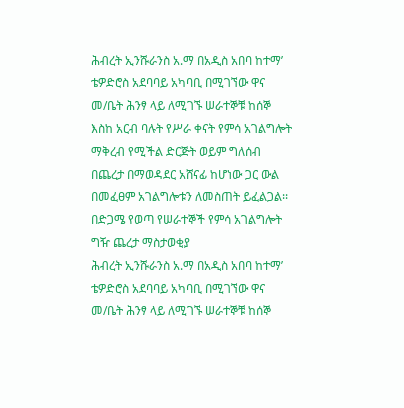ሕብረት ኢንሹራንስ አ.ማ በአዲስ አበባ ከተማ’ ቴዎድሮስ አደባባይ አካባቢ በሚገኘው ዋና መ/ቤት ሕንፃ ላይ ለሚገኙ ሠራተኞቹ ከሰኞ እስከ አርብ ባሉት የሥራ ቀናት የምሳ አገልግሎት ማቅረብ የሚችል ድርጅት ወይም ግለሰብ በጨረታ በማወዳደር አሸናፊ ከሆነው ጋር ውል በመፈፀም አገልግሎቱን ለመስጠት ይፈልጋል፡፡
በድጋሜ የወጣ የሠራተኞች የምሳ አገልግሎት ግዥ ጨረታ ማስታወቂያ
ሕብረት ኢንሹራንስ አ.ማ በአዲስ አበባ ከተማ’ ቴዎድሮስ አደባባይ አካባቢ በሚገኘው ዋና መ/ቤት ሕንፃ ላይ ለሚገኙ ሠራተኞቹ ከሰኞ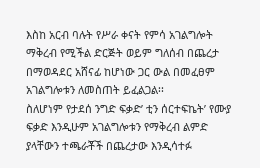እስከ አርብ ባሉት የሥራ ቀናት የምሳ አገልግሎት ማቅረብ የሚችል ድርጅት ወይም ግለሰብ በጨረታ በማወዳደር አሸናፊ ከሆነው ጋር ውል በመፈፀም አገልግሎቱን ለመስጠት ይፈልጋል፡፡
ስለሆነም የታደሰ ንግድ ፍቃድ’ ቲን ሰርተፍኬት’ የሙያ ፍቃድ እንዲሁም አገልግሎቱን የማቅረብ ልምድ ያላቸውን ተጫራቾች በጨረታው እንዲሳተፉ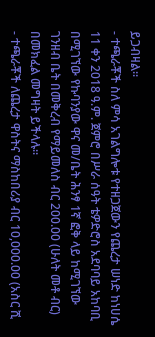ይጋብዛል፡፡
- ተጫራቾች ስለ ምሳ አገልግሎቱ የተዘጋጀውን የጨረታ ሠነድ ከነሀሴ 11 ቀን 2018 ዓ.ም. ጀምሮ በሥራ ሰዓት ቴዎድሮስ አደባባይ አከባቢ በሚገኘው የኩባንያው ዋና መ/ቤት ሕንፃ 1ኛ ፎቅ ላይ ከሚገኘው ገንዘብ ቤት በመቅረብ የማይመለስ ብር 200.00 (ሁለት መቶ ብር) በመክፈል መግዛት ይችላሉ፡፡
- ተጫራቾች ለጨረታ ዋስትና ማስከበሪያ ብር 10,000.00 (አስር ሺ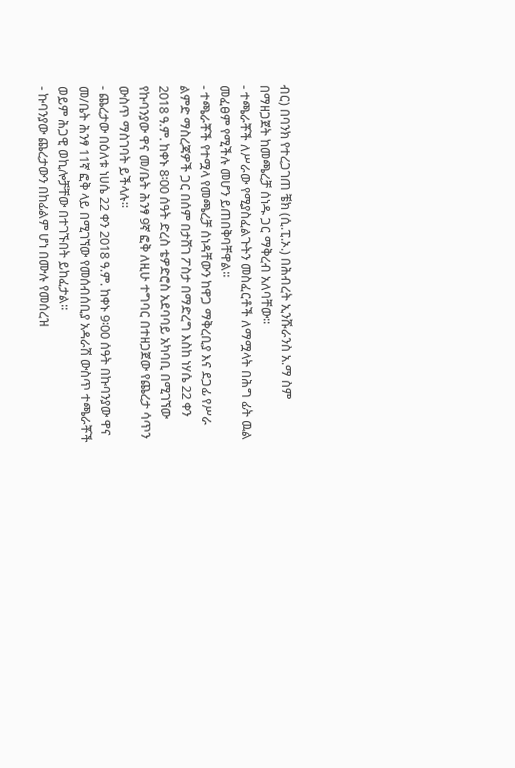ብር) በባንክ የተረጋገጠ ቼክ (ሲ.ፒ.ኦ.) በሕብረት ኢንሹራንስ አ.ማ ስም በማዘጋጀት ከመጫረቻ ሰነዱ ጋር ማቅረብ አለባቸው፡፡
- ተጫራቾች ለሥራው የሚያስፈልጉትን መስፈርቶች ለማሟላት በሕግ ፊት ዉል መፈፀም የሚችሉ መሆን ይጠበቅባቸዋል፡፡
- ተጫራቾች የተሟላ የመጫረቻ ሰነዳቸውን ከዋጋ ማቅረቢያ እና ደጋፊ የሥራ ልምድ ማስረጃዎች ጋር በሰም በታሸገ ፖስታ በማድረግ እስከ ነሃሴ 22 ቀን 2018 ዓ.ም. ከቀኑ 8፡00 ሰዓት ድረስ ቴዎድሮስ አደባባይ አካባቢ በሚገኘው የኩባንያው ዋና መ/ቤት ሕንፃ 9ኛ ፎቅ ለዚሁ ተግባር በተዘጋጀው የጨረታ ሳጥን ውስጥ ማስገባት ይችላሉ፡፡
- ጨረታው በዕለቱ ነሀሴ 22 ቀን 2018 ዓ.ም. ከቀኑ 9፡00 ሰዓት በኩባንያው ዋና መ/ቤት ሕንፃ 11ኛ ፎቅ ላይ በሚገኘው የመሰብሰቢያ አዳራሽ ውስጥ ተጫራቾች ወይም ሕጋዊ ወኪሎቻቸው በተገኙበት ይከፈታል፡፡
- ኩባንያው ጨረታውን በከፊልም ሆነ በሙሉ የመሰረዝ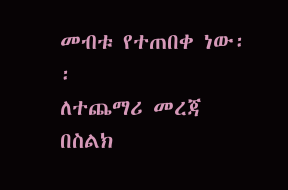መብቱ የተጠበቀ ነው፡፡
ለተጨማሪ መረጃ በስልክ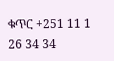ቁጥር +251 11 1 26 34 34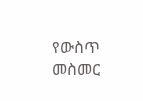የውስጥ መስመር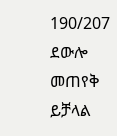190/207 ደውሎ መጠየቅ ይቻላል